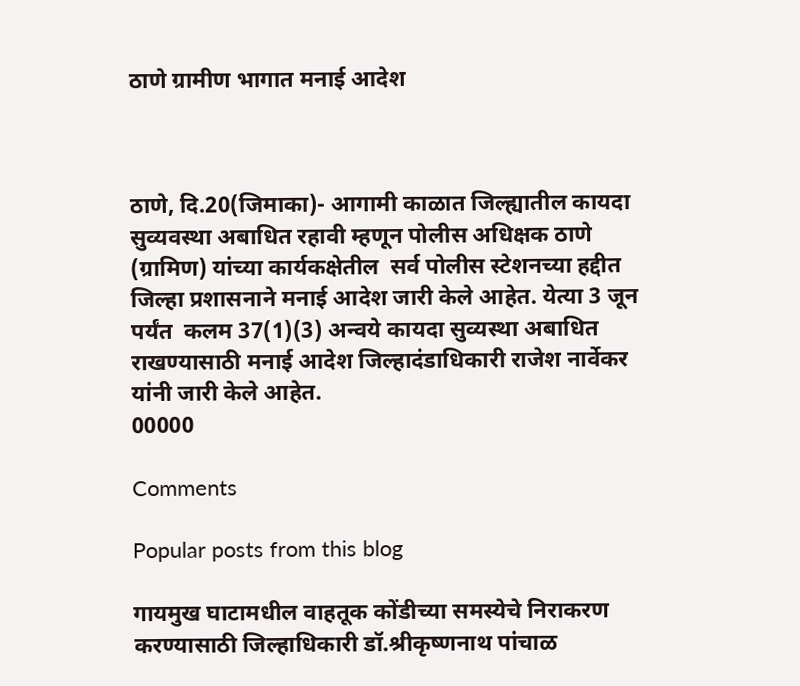ठाणे ग्रामीण भागात मनाई आदेश



ठाणे, दि.20(जिमाका)- आगामी काळात जिल्ह्यातील कायदा सुव्यवस्था अबाधित रहावी म्हणून पोलीस अधिक्षक ठाणे (ग्रामिण) यांच्या कार्यकक्षेतील  सर्व पोलीस स्टेशनच्या हद्दीत जिल्हा प्रशासनाने मनाई आदेश जारी केले आहेत. येत्या 3 जून पर्यंत  कलम 37(1)(3) अन्वये कायदा सुव्यस्था अबाधित राखण्यासाठी मनाई आदेश जिल्हादंडाधिकारी राजेश नार्वेकर यांनी जारी केले आहेत.
00000

Comments

Popular posts from this blog

गायमुख घाटामधील वाहतूक कोंडीच्या समस्येचे निराकरण करण्यासाठी जिल्हाधिकारी डॉ.श्रीकृष्णनाथ पांचाळ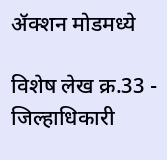ॲक्शन मोडमध्ये

विशेष लेख क्र.33 - जिल्हाधिकारी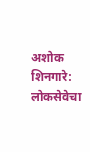अशोक शिनगारे: लोकसेवेचा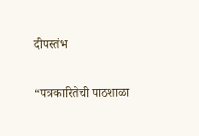दीपस्तंभ

“पत्रकारितेची पाठशाळा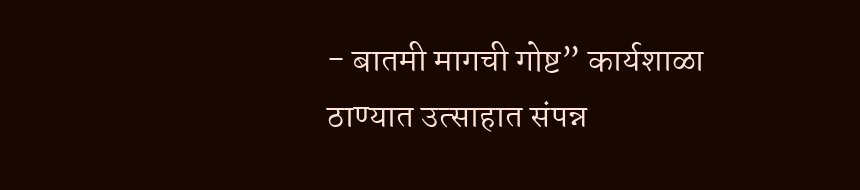- बातमी मागची गोष्ट” कार्यशाळा ठाण्यात उत्साहात संपन्न